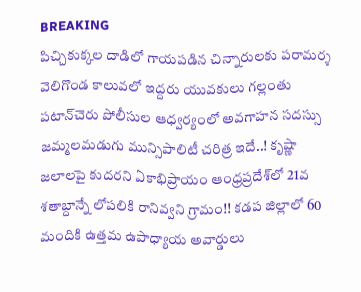BREAKING
పిచ్చికుక్కల దాడిలో గాయపడిన చిన్నారులకు పరామర్శ వెలిగొండ కాలువలో ఇద్దరు యువకులు గల్లంతు పటాన్‌చెరు పోలీసుల ఆధ్వర్యంలో అవగాహన సదస్సు జమ్మలమడుగు మున్సిపాలిటీ చరిత్ర ఇదే..! కృష్ణా జలాలపై కుదరని ఏకాభిప్రాయం ఆంధ్రప్రదేశ్‌లో 21వ శతాబ్దాన్నే లోపలికి రానివ్వని గ్రామం!! కడప జిల్లాలో 60 మందికి ఉత్తమ ఉపాధ్యాయ అవార్డులు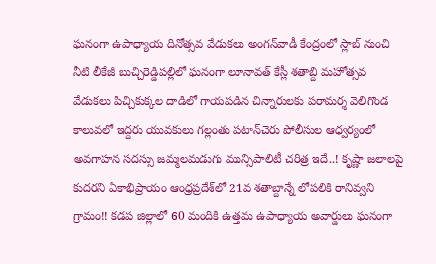ఘనంగా ఉపాధ్యాయ దినోత్సవ వేడుకలు అంగన్‌వాడీ కేంద్రంలో స్లాబ్‌ నుంచి నీటి లీకేజీ బుచ్చిరెడ్డిపల్లిలో ఘనంగా లూనావత్ కేస్లీ శతాబ్ది మహోత్సవ వేడుకలు పిచ్చికుక్కల దాడిలో గాయపడిన చిన్నారులకు పరామర్శ వెలిగొండ కాలువలో ఇద్దరు యువకులు గల్లంతు పటాన్‌చెరు పోలీసుల ఆధ్వర్యంలో అవగాహన సదస్సు జమ్మలమడుగు మున్సిపాలిటీ చరిత్ర ఇదే..! కృష్ణా జలాలపై కుదరని ఏకాభిప్రాయం ఆంధ్రప్రదేశ్‌లో 21వ శతాబ్దాన్నే లోపలికి రానివ్వని గ్రామం!! కడప జిల్లాలో 60 మందికి ఉత్తమ ఉపాధ్యాయ అవార్డులు ఘనంగా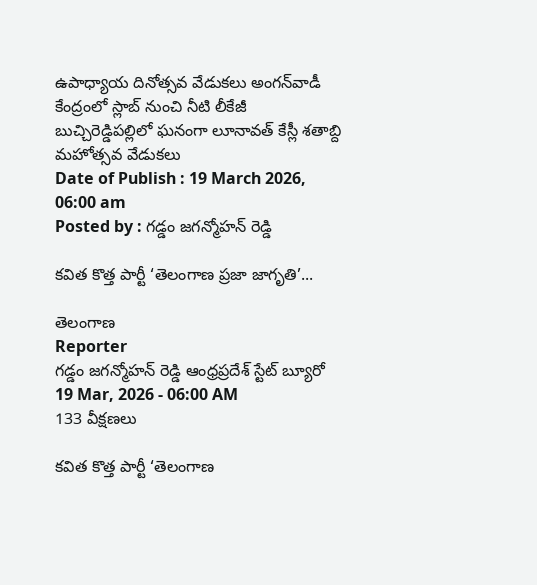ఉపాధ్యాయ దినోత్సవ వేడుకలు అంగన్‌వాడీ కేంద్రంలో స్లాబ్‌ నుంచి నీటి లీకేజీ బుచ్చిరెడ్డిపల్లిలో ఘనంగా లూనావత్ కేస్లీ శతాబ్ది మహోత్సవ వేడుకలు
Date of Publish : 19 March 2026, 06:00 am
Posted by : గడ్డం జగన్మోహన్ రెడ్డి

కవిత కొత్త పార్టీ ‘తెలంగాణ ప్రజా జాగృతి’...

తెలంగాణ
Reporter
గడ్డం జగన్మోహన్ రెడ్డి ఆంధ్రప్రదేశ్ స్టేట్ బ్యూరో
19 Mar, 2026 - 06:00 AM
133 వీక్షణలు

కవిత కొత్త పార్టీ ‘తెలంగాణ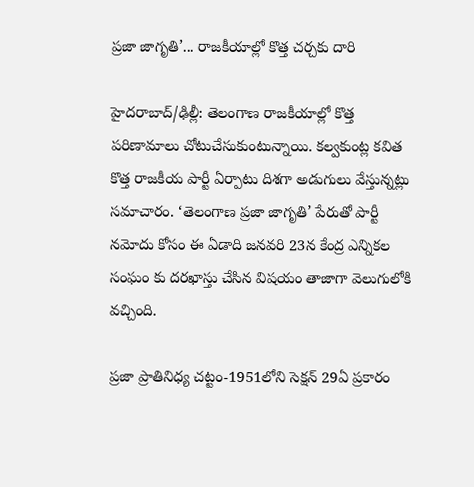ప్రజా జాగృతి’... రాజకీయాల్లో కొత్త చర్చకు దారి

హైదరాబాద్/ఢిల్లీ: తెలంగాణ రాజకీయాల్లో కొత్త పరిణామాలు చోటుచేసుకుంటున్నాయి. కల్వకుంట్ల కవిత కొత్త రాజకీయ పార్టీ ఏర్పాటు దిశగా అడుగులు వేస్తున్నట్లు సమాచారం. ‘తెలంగాణ ప్రజా జాగృతి’ పేరుతో పార్టీ నమోదు కోసం ఈ ఏడాది జనవరి 23న కేంద్ర ఎన్నికల సంఘం కు దరఖాస్తు చేసిన విషయం తాజాగా వెలుగులోకి వచ్చింది.

ప్రజా ప్రాతినిధ్య చట్టం-1951లోని సెక్షన్ 29ఏ ప్రకారం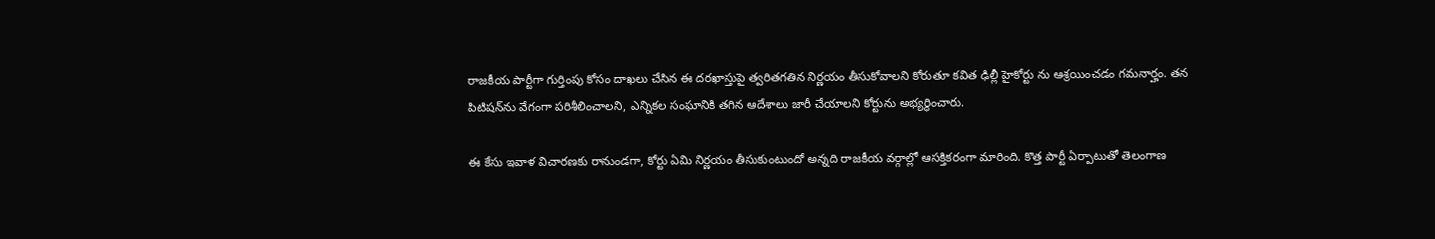రాజకీయ పార్టీగా గుర్తింపు కోసం దాఖలు చేసిన ఈ దరఖాస్తుపై త్వరితగతిన నిర్ణయం తీసుకోవాలని కోరుతూ కవిత ఢిల్లీ హైకోర్టు ను ఆశ్రయించడం గమనార్హం. తన పిటిషన్‌ను వేగంగా పరిశీలించాలని, ఎన్నికల సంఘానికి తగిన ఆదేశాలు జారీ చేయాలని కోర్టును అభ్యర్థించారు.

ఈ కేసు ఇవాళ విచారణకు రానుండగా, కోర్టు ఏమి నిర్ణయం తీసుకుంటుందో అన్నది రాజకీయ వర్గాల్లో ఆసక్తికరంగా మారింది. కొత్త పార్టీ ఏర్పాటుతో తెలంగాణ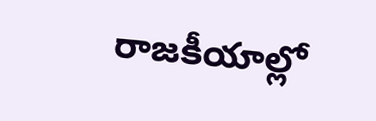రాజకీయాల్లో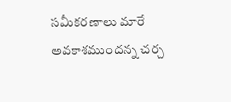సమీకరణాలు మారే అవకాశముందన్న చర్చ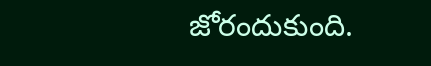జోరందుకుంది.